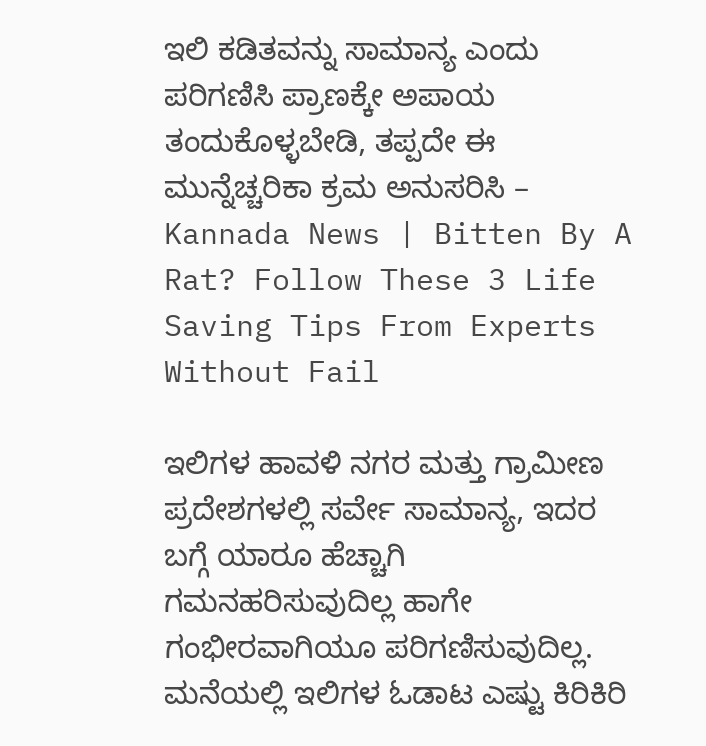ಇಲಿ ಕಡಿತವನ್ನು ಸಾಮಾನ್ಯ ಎಂದು ಪರಿಗಣಿಸಿ ಪ್ರಾಣಕ್ಕೇ ಅಪಾಯ ತಂದುಕೊಳ್ಳಬೇಡಿ, ತಪ್ಪದೇ ಈ ಮುನ್ನೆಚ್ಚರಿಕಾ ಕ್ರಮ ಅನುಸರಿಸಿ – Kannada News | Bitten By A Rat? Follow These 3 Life Saving Tips From Experts Without Fail

ಇಲಿಗಳ ಹಾವಳಿ ನಗರ ಮತ್ತು ಗ್ರಾಮೀಣ ಪ್ರದೇಶಗಳಲ್ಲಿ ಸರ್ವೇ ಸಾಮಾನ್ಯ, ಇದರ ಬಗ್ಗೆ ಯಾರೂ ಹೆಚ್ಚಾಗಿ ಗಮನಹರಿಸುವುದಿಲ್ಲ ಹಾಗೇ ಗಂಭೀರವಾಗಿಯೂ ಪರಿಗಣಿಸುವುದಿಲ್ಲ. ಮನೆಯಲ್ಲಿ ಇಲಿಗಳ ಓಡಾಟ ಎಷ್ಟು ಕಿರಿಕಿರಿ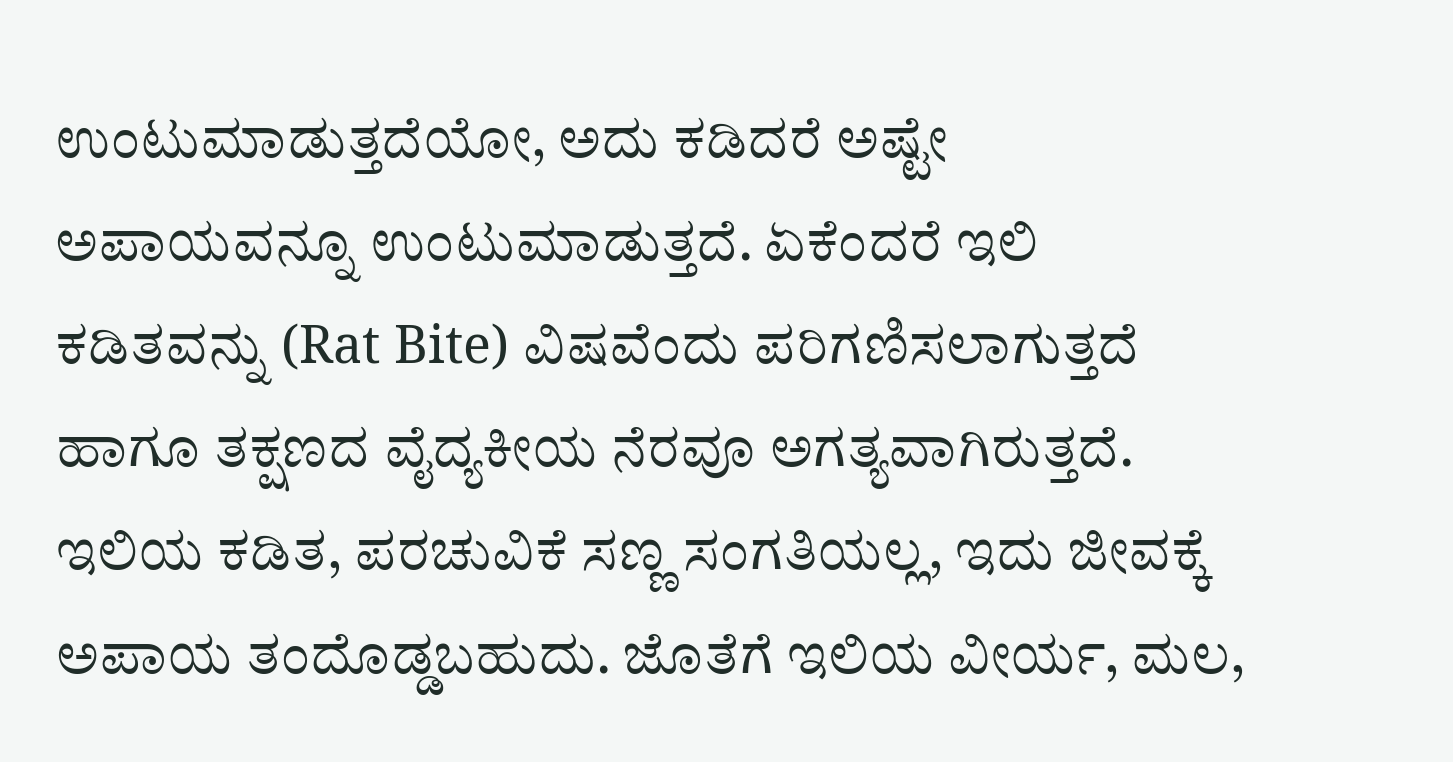ಉಂಟುಮಾಡುತ್ತದೆಯೋ, ಅದು ಕಡಿದರೆ ಅಷ್ಟೇ ಅಪಾಯವನ್ನೂ ಉಂಟುಮಾಡುತ್ತದೆ. ಏಕೆಂದರೆ ಇಲಿ ಕಡಿತವನ್ನು (Rat Bite) ವಿಷವೆಂದು ಪರಿಗಣಿಸಲಾಗುತ್ತದೆ ಹಾಗೂ ತಕ್ಷಣದ ವೈದ್ಯಕೀಯ ನೆರವೂ ಅಗತ್ಯವಾಗಿರುತ್ತದೆ. ಇಲಿಯ ಕಡಿತ, ಪರಚುವಿಕೆ ಸಣ್ಣ ಸಂಗತಿಯಲ್ಲ, ಇದು ಜೀವಕ್ಕೆ ಅಪಾಯ ತಂದೊಡ್ಡಬಹುದು. ಜೊತೆಗೆ ಇಲಿಯ ವೀರ್ಯ, ಮಲ,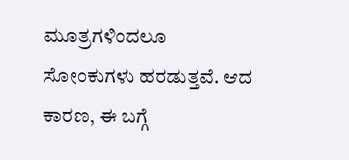ಮೂತ್ರಗಳಿಂದಲೂ ಸೋಂಕುಗಳು ಹರಡುತ್ತವೆ. ಆದ ಕಾರಣ, ಈ ಬಗ್ಗೆ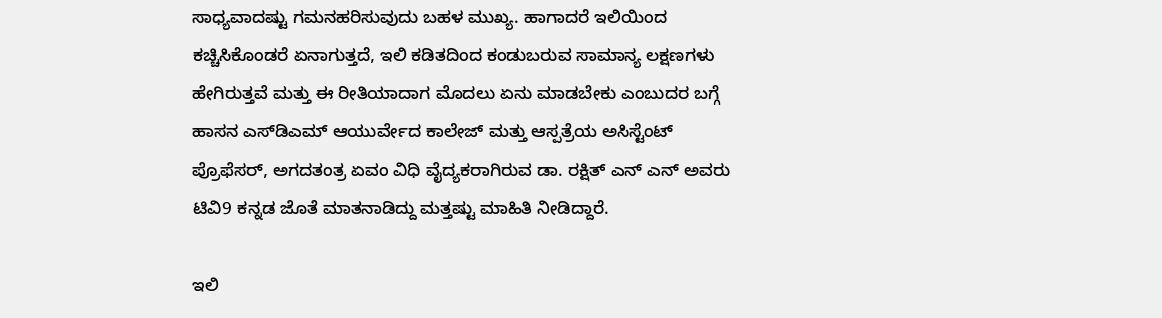ಸಾಧ್ಯವಾದಷ್ಟು ಗಮನಹರಿಸುವುದು ಬಹಳ ಮುಖ್ಯ. ಹಾಗಾದರೆ ಇಲಿಯಿಂದ ಕಚ್ಚಿಸಿಕೊಂಡರೆ ಏನಾಗುತ್ತದೆ, ಇಲಿ ಕಡಿತದಿಂದ ಕಂಡುಬರುವ ಸಾಮಾನ್ಯ ಲಕ್ಷಣಗಳು ಹೇಗಿರುತ್ತವೆ ಮತ್ತು ಈ ರೀತಿಯಾದಾಗ ಮೊದಲು ಏನು ಮಾಡಬೇಕು ಎಂಬುದರ ಬಗ್ಗೆ ಹಾಸನ ಎಸ್‌ಡಿಎಮ್‌ ಆಯುರ್ವೇದ ಕಾಲೇಜ್‌ ಮತ್ತು ಆಸ್ಪತ್ರೆಯ ಅಸಿಸ್ಟೆಂಟ್‌ ಪ್ರೊಫೆಸರ್, ಅಗದತಂತ್ರ ಏವಂ ವಿಧಿ ವೈದ್ಯಕರಾಗಿರುವ ಡಾ. ರಕ್ಷಿತ್‌ ಎನ್‌ ಎನ್‌ ಅವರು ಟಿವಿ9 ಕನ್ನಡ ಜೊತೆ ಮಾತನಾಡಿದ್ದು ಮತ್ತಷ್ಟು ಮಾಹಿತಿ ನೀಡಿದ್ದಾರೆ.

ಇಲಿ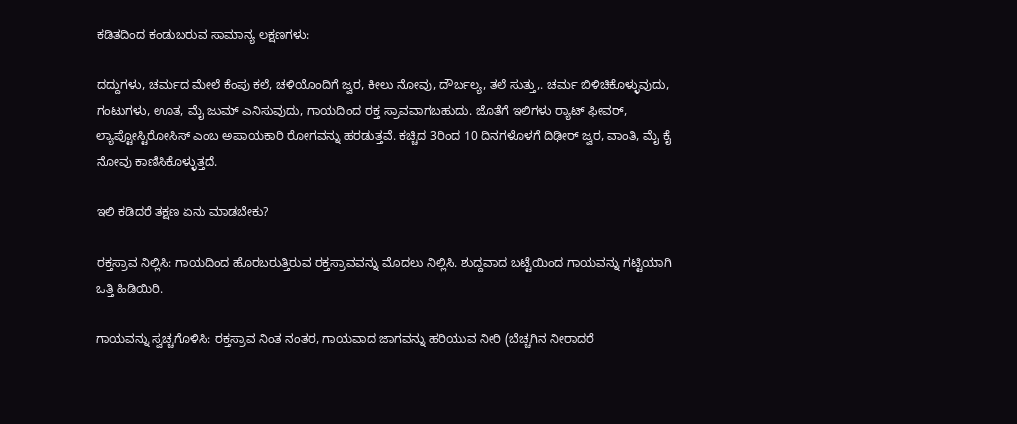ಕಡಿತದಿಂದ ಕಂಡುಬರುವ ಸಾಮಾನ್ಯ ಲಕ್ಷಣಗಳು:

ದದ್ದುಗಳು, ಚರ್ಮದ ಮೇಲೆ ಕೆಂಪು ಕಲೆ, ಚಳಿಯೊಂದಿಗೆ ಜ್ವರ, ಕೀಲು ನೋವು, ದೌರ್ಬಲ್ಯ, ತಲೆ ಸುತ್ತು,. ಚರ್ಮ ಬಿಳಿಚಿಕೊಳ್ಳುವುದು, ಗಂಟುಗಳು, ಊತ, ಮೈ ಜುಮ್‌ ಎನಿಸುವುದು, ಗಾಯದಿಂದ ರಕ್ತ ಸ್ರಾವವಾಗಬಹುದು. ಜೊತೆಗೆ ಇಲಿಗಳು ರ್‍ಯಾಟ್‌ ಫೀವರ್, ಲ್ಯಾಪ್ಟೋಸ್ಟಿರೋಸಿಸ್‌ ಎಂಬ ಅಪಾಯಕಾರಿ ರೋಗವನ್ನು ಹರಡುತ್ತವೆ. ಕಚ್ಚಿದ 3ರಿಂದ 10 ದಿನಗಳೊಳಗೆ ದಿಢೀರ್ ಜ್ವರ, ವಾಂತಿ, ಮೈ ಕೈ ನೋವು ಕಾಣಿಸಿಕೊಳ್ಳುತ್ತದೆ.

ಇಲಿ ಕಡಿದರೆ ತಕ್ಷಣ ಏನು ಮಾಡಬೇಕು?

ರಕ್ತಸ್ರಾವ ನಿಲ್ಲಿಸಿ: ಗಾಯದಿಂದ ಹೊರಬರುತ್ತಿರುವ ರಕ್ತಸ್ರಾವವನ್ನು ಮೊದಲು ನಿಲ್ಲಿಸಿ. ಶುದ್ದವಾದ ಬಟ್ಟೆಯಿಂದ ಗಾಯವನ್ನು ಗಟ್ಟಿಯಾಗಿ ಒತ್ತಿ ಹಿಡಿಯಿರಿ.

ಗಾಯವನ್ನು ಸ್ವಚ್ಚಗೊಳಿಸಿ: ರಕ್ತಸ್ರಾವ ನಿಂತ ನಂತರ, ಗಾಯವಾದ ಜಾಗವನ್ನು ಹರಿಯುವ ನೀರಿ (ಬೆಚ್ಚಗಿನ ನೀರಾದರೆ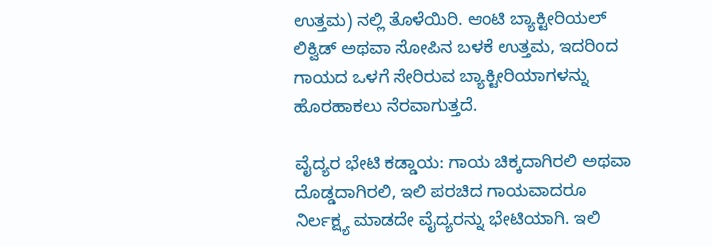ಉತ್ತಮ) ನಲ್ಲಿ ತೊಳೆಯಿರಿ. ಆಂಟಿ ಬ್ಯಾಕ್ಟೀರಿಯಲ್‌ ಲಿಕ್ವಿಡ್‌ ಅಥವಾ ಸೋಪಿನ ಬಳಕೆ ಉತ್ತಮ, ಇದರಿಂದ ಗಾಯದ ಒಳಗೆ ಸೇರಿರುವ ಬ್ಯಾಕ್ಟೀರಿಯಾಗಳನ್ನು ಹೊರಹಾಕಲು ನೆರವಾಗುತ್ತದೆ.

ವೈದ್ಯರ ಭೇಟಿ ಕಡ್ಡಾಯ: ಗಾಯ ಚಿಕ್ಕದಾಗಿರಲಿ ಅಥವಾ ದೊಡ್ಡದಾಗಿರಲಿ, ಇಲಿ ಪರಚಿದ ಗಾಯವಾದರೂ ನಿರ್ಲಕ್ಷ್ಯ ಮಾಡದೇ ವೈದ್ಯರನ್ನು ಭೇಟಿಯಾಗಿ. ಇಲಿ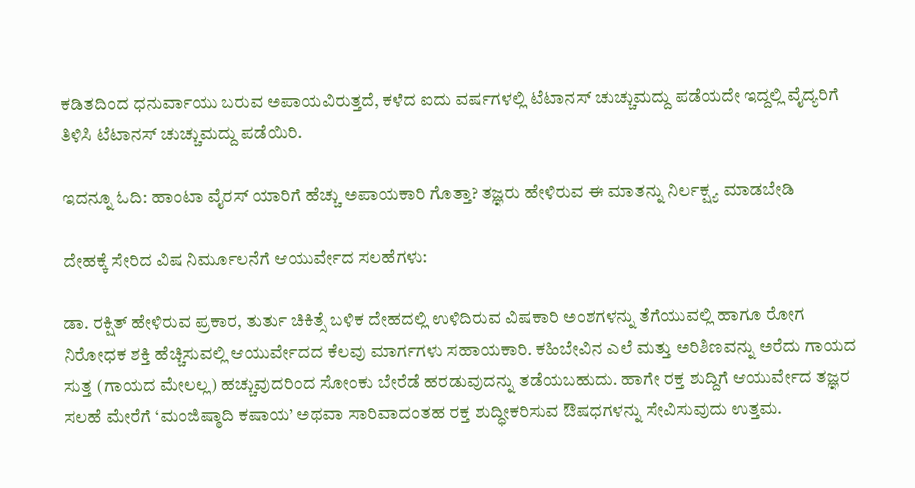ಕಡಿತದಿಂದ ಧನುರ್ವಾಯು ಬರುವ ಅಪಾಯವಿರುತ್ತದೆ, ಕಳೆದ ಐದು ವರ್ಷಗಳಲ್ಲಿ ಟೆಟಾನಸ್‌ ಚುಚ್ಚುಮದ್ದು ಪಡೆಯದೇ ಇದ್ದಲ್ಲಿ ವೈದ್ಯರಿಗೆ ತಿಳಿಸಿ ಟೆಟಾನಸ್‌ ಚುಚ್ಚುಮದ್ದು ಪಡೆಯಿರಿ.

ಇದನ್ನೂ ಓದಿ: ಹಾಂಟಾ ವೈರಸ್ ಯಾರಿಗೆ ಹೆಚ್ಚು ಅಪಾಯಕಾರಿ ಗೊತ್ತಾ? ತಜ್ಞರು ಹೇಳಿರುವ ಈ ಮಾತನ್ನು ನಿರ್ಲಕ್ಷ್ಯ ಮಾಡಬೇಡಿ

ದೇಹಕ್ಕೆ ಸೇರಿದ ವಿಷ ನಿರ್ಮೂಲನೆಗೆ ಆಯುರ್ವೇದ ಸಲಹೆಗಳು:

ಡಾ. ರಕ್ಷಿತ್‌ ಹೇಳಿರುವ ಪ್ರಕಾರ, ತುರ್ತು ಚಿಕಿತ್ಸೆ ಬಳಿಕ ದೇಹದಲ್ಲಿ ಉಳಿದಿರುವ ವಿಷಕಾರಿ ಅಂಶಗಳನ್ನು ತೆಗೆಯುವಲ್ಲಿ ಹಾಗೂ ರೋಗ ನಿರೋಧಕ ಶಕ್ತಿ ಹೆಚ್ಚಿಸುವಲ್ಲಿ ಆಯುರ್ವೇದದ ಕೆಲವು ಮಾರ್ಗಗಳು ಸಹಾಯಕಾರಿ. ಕಹಿಬೇವಿನ ಎಲೆ ಮತ್ತು ಅರಿಶಿಣವನ್ನು ಅರೆದು ಗಾಯದ ಸುತ್ತ (ಗಾಯದ ಮೇಲಲ್ಲ) ಹಚ್ಚುವುದರಿಂದ ಸೋಂಕು ಬೇರೆಡೆ ಹರಡುವುದನ್ನು ತಡೆಯಬಹುದು. ಹಾಗೇ ರಕ್ತ ಶುದ್ದಿಗೆ ಆಯುರ್ವೇದ ತಜ್ಞರ ಸಲಹೆ ಮೇರೆಗೆ ‘ಮಂಜಿಷ್ಠಾದಿ ಕಷಾಯ’ ಅಥವಾ ಸಾರಿವಾದಂತಹ ರಕ್ತ ಶುದ್ಧೀಕರಿಸುವ ಔಷಧಗಳನ್ನು ಸೇವಿಸುವುದು ಉತ್ತಮ.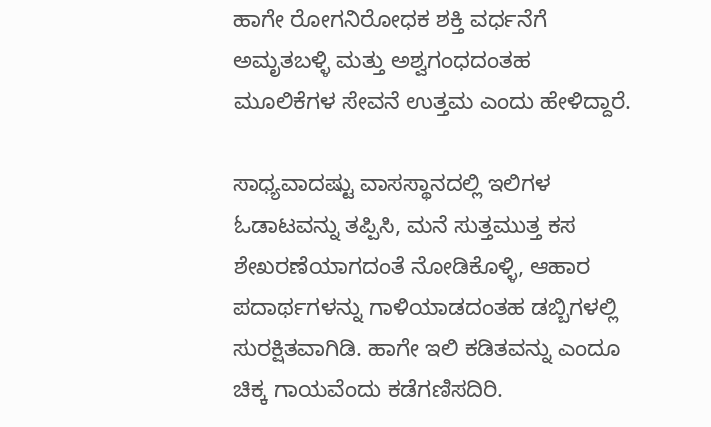ಹಾಗೇ ರೋಗನಿರೋಧಕ ಶಕ್ತಿ ವರ್ಧನೆಗೆ ಅಮೃತಬಳ್ಳಿ ಮತ್ತು ಅಶ್ವಗಂಧದಂತಹ ಮೂಲಿಕೆಗಳ ಸೇವನೆ ಉತ್ತಮ ಎಂದು ಹೇಳಿದ್ದಾರೆ.

ಸಾಧ್ಯವಾದಷ್ಟು ವಾಸಸ್ಥಾನದಲ್ಲಿ ಇಲಿಗಳ ಓಡಾಟವನ್ನು ತಪ್ಪಿಸಿ, ಮನೆ ಸುತ್ತಮುತ್ತ ಕಸ ಶೇಖರಣೆಯಾಗದಂತೆ ನೋಡಿಕೊಳ್ಳಿ, ಆಹಾರ ಪದಾರ್ಥಗಳನ್ನು ಗಾಳಿಯಾಡದಂತಹ ಡಬ್ಬಿಗಳಲ್ಲಿ ಸುರಕ್ಷಿತವಾಗಿಡಿ. ಹಾಗೇ ಇಲಿ ಕಡಿತವನ್ನು ಎಂದೂ ಚಿಕ್ಕ ಗಾಯವೆಂದು ಕಡೆಗಣಿಸದಿರಿ.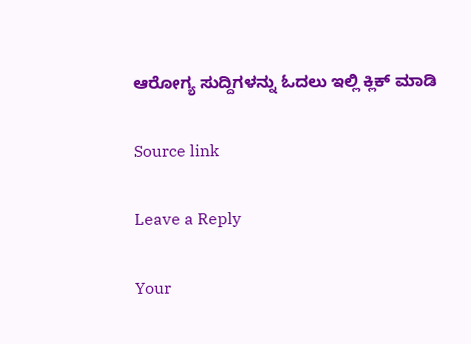ಆರೋಗ್ಯ ಸುದ್ದಿಗಳನ್ನು ಓದಲು ಇಲ್ಲಿ ಕ್ಲಿಕ್ ಮಾಡಿ

Source link

Leave a Reply

Your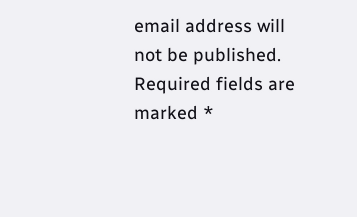email address will not be published. Required fields are marked *